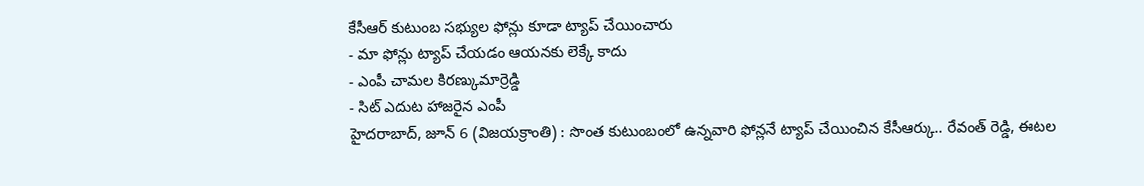కేసీఆర్ కుటుంబ సభ్యుల ఫోన్లు కూడా ట్యాప్ చేయించారు
- మా ఫోన్లు ట్యాప్ చేయడం ఆయనకు లెక్కే కాదు
- ఎంపీ చామల కిరణ్కుమార్రెడ్డి
- సిట్ ఎదుట హాజరైన ఎంపీ
హైదరాబాద్, జూన్ 6 (విజయక్రాంతి) : సొంత కుటుంబంలో ఉన్నవారి ఫోన్లనే ట్యాప్ చేయించిన కేసీఆర్కు.. రేవంత్ రెడ్డి, ఈటల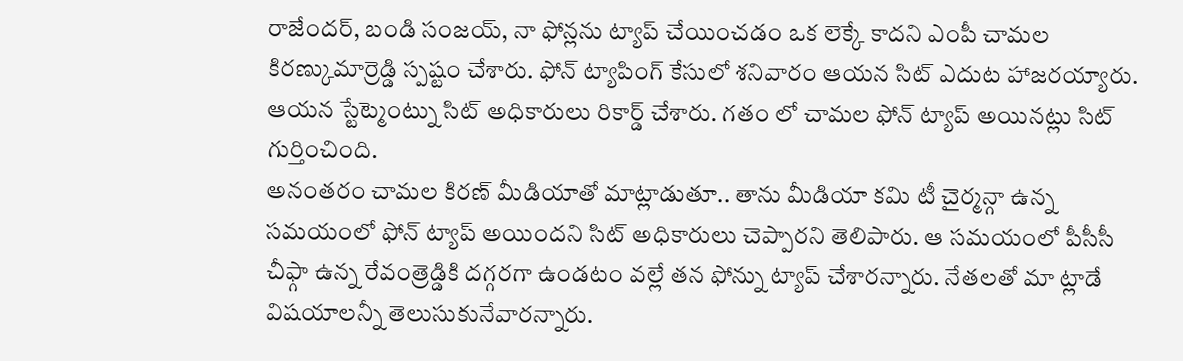రాజేందర్, బండి సంజయ్, నా ఫోన్లను ట్యాప్ చేయించడం ఒక లెక్కే కాదని ఎంపీ చామల కిరణ్కుమార్రెడ్డి స్పష్టం చేశారు. ఫోన్ ట్యాపింగ్ కేసులో శనివారం ఆయన సిట్ ఎదుట హాజరయ్యారు. ఆయన స్టేట్మెంట్ను సిట్ అధికారులు రికార్డ్ చేశారు. గతం లో చామల ఫోన్ ట్యాప్ అయినట్లు సిట్ గుర్తించింది.
అనంతరం చామల కిరణ్ మీడియాతో మాట్లాడుతూ.. తాను మీడియా కమి టీ చైర్మన్గా ఉన్న సమయంలో ఫోన్ ట్యాప్ అయిందని సిట్ అధికారులు చెప్పారని తెలిపారు. ఆ సమయంలో పీసీసీ చీఫ్గా ఉన్న రేవంత్రెడ్డికి దగ్గరగా ఉండటం వల్లే తన ఫోన్ను ట్యాప్ చేశారన్నారు. నేతలతో మా ట్లాడే విషయాలన్నీ తెలుసుకునేవారన్నారు.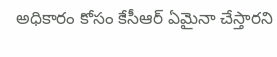అధికారం కోసం కేసీఆర్ ఏమైనా చేస్తారని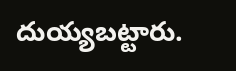దుయ్యబట్టారు.